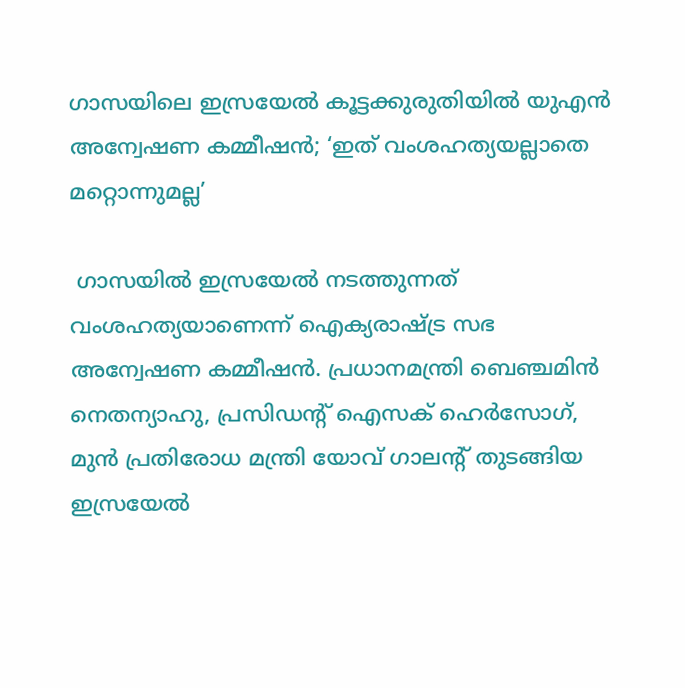ഗാസയിലെ ഇസ്രയേല്‍ കൂട്ടക്കുരുതിയില്‍ യുഎന്‍ അന്വേഷണ കമ്മീഷന്‍; ‘ഇത് വംശഹത്യയല്ലാതെ മറ്റൊന്നുമല്ല’

 ഗാസയില്‍ ഇസ്രയേല്‍ നടത്തുന്നത് വംശഹത്യയാണെന്ന് ഐക്യരാഷ്ട്ര സഭ അന്വേഷണ കമ്മീഷന്‍. പ്രധാനമന്ത്രി ബെഞ്ചമിന്‍ നെതന്യാഹു, പ്രസിഡന്റ് ഐസക് ഹെര്‍സോഗ്, മുന്‍ പ്രതിരോധ മന്ത്രി യോവ് ഗാലന്റ് തുടങ്ങിയ ഇസ്രയേല്‍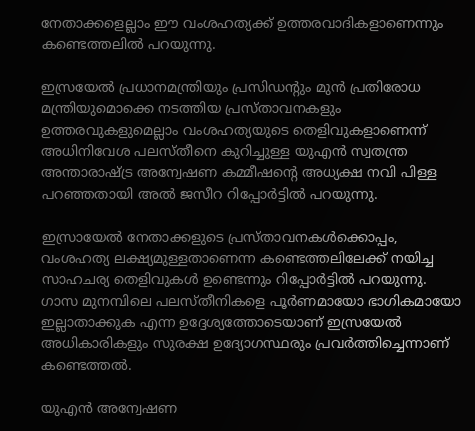നേതാക്കളെല്ലാം ഈ വംശഹത്യക്ക് ഉത്തരവാദികളാണെന്നും കണ്ടെത്തലില്‍ പറയുന്നു.

ഇസ്രയേല്‍ പ്രധാനമന്ത്രിയും പ്രസിഡന്റും മുന്‍ പ്രതിരോധ മന്ത്രിയുമൊക്കെ നടത്തിയ പ്രസ്താവനകളും ഉത്തരവുകളുമെല്ലാം വംശഹത്യയുടെ തെളിവുകളാണെന്ന് അധിനിവേശ പലസ്തീനെ കുറിച്ചുള്ള യുഎന്‍ സ്വതന്ത്ര അന്താരാഷ്ട്ര അന്വേഷണ കമ്മീഷന്റെ അധ്യക്ഷ നവി പിള്ള പറഞ്ഞതായി അല്‍ ജസീറ റിപ്പോര്‍ട്ടില്‍ പറയുന്നു.

ഇസ്രായേല്‍ നേതാക്കളുടെ പ്രസ്താവനകള്‍ക്കൊപ്പം, വംശഹത്യ ലക്ഷ്യമുള്ളതാണെന്ന കണ്ടെത്തലിലേക്ക് നയിച്ച സാഹചര്യ തെളിവുകള്‍ ഉണ്ടെന്നും റിപ്പോര്‍ട്ടില്‍ പറയുന്നു. ഗാസ മുനമ്പിലെ പലസ്തീനികളെ പൂര്‍ണമായോ ഭാഗികമായോ ഇല്ലാതാക്കുക എന്ന ഉദ്ദേശ്യത്തോടെയാണ് ഇസ്രയേല്‍ അധികാരികളും സുരക്ഷ ഉദ്യോഗസ്ഥരും പ്രവര്‍ത്തിച്ചെന്നാണ് കണ്ടെത്തല്‍.

യുഎന്‍ അന്വേഷണ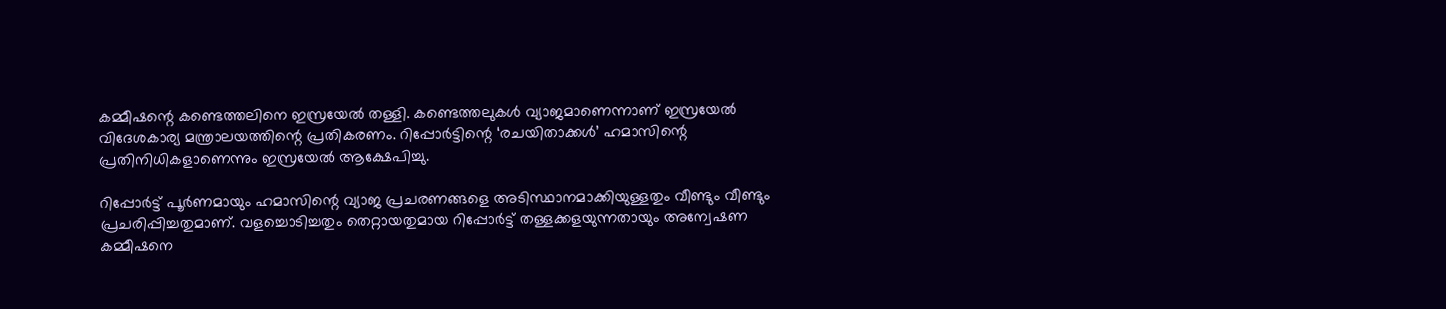കമ്മീഷന്റെ കണ്ടെത്തലിനെ ഇസ്രയേല്‍ തള്ളി. കണ്ടെത്തലുകള്‍ വ്യാജമാണെന്നാണ് ഇസ്രയേല്‍ വിദേശകാര്യ മന്ത്രാലയത്തിന്റെ പ്രതികരണം. റിപ്പോര്‍ട്ടിന്റെ ‘രചയിതാക്കള്‍’ ഹമാസിന്റെ പ്രതിനിധികളാണെന്നും ഇസ്രയേല്‍ ആക്ഷേപിച്ചു.

റിപ്പോര്‍ട്ട് പൂര്‍ണമായും ഹമാസിന്റെ വ്യാജ പ്രചരണങ്ങളെ അടിസ്ഥാനമാക്കിയുള്ളതും വീണ്ടും വീണ്ടും പ്രചരിപ്പിച്ചതുമാണ്. വളച്ചൊടിച്ചതും തെറ്റായതുമായ റിപ്പോര്‍ട്ട് തള്ളക്കളയുന്നതായും അന്വേഷണ കമ്മീഷനെ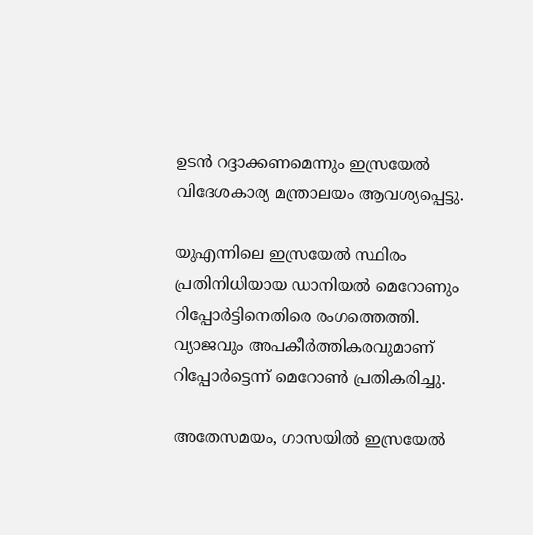ഉടന്‍ റദ്ദാക്കണമെന്നും ഇസ്രയേല്‍ വിദേശകാര്യ മന്ത്രാലയം ആവശ്യപ്പെട്ടു.

യുഎന്നിലെ ഇസ്രയേല്‍ സ്ഥിരം പ്രതിനിധിയായ ഡാനിയല്‍ മെറോണും റിപ്പോര്‍ട്ടിനെതിരെ രംഗത്തെത്തി. വ്യാജവും അപകീര്‍ത്തികരവുമാണ് റിപ്പോര്‍ട്ടെന്ന് മെറോണ്‍ പ്രതികരിച്ചു.

അതേസമയം, ഗാസയില്‍ ഇസ്രയേല്‍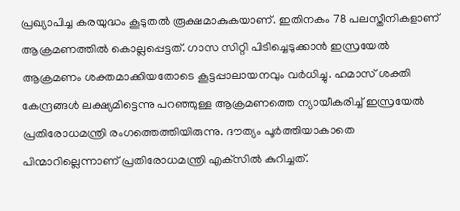പ്രഖ്യാപിച്ച കരയുദ്ധം കൂടുതല്‍ രൂക്ഷമാകുകയാണ്. ഇതിനകം 78 പലസ്തീനികളാണ് ആക്രമണത്തില്‍ കൊല്ലപ്പെട്ടത്. ഗാസ സിറ്റി പിടിച്ചെടുക്കാന്‍ ഇസ്രയേല്‍ ആക്രമണം ശക്തമാക്കിയതോടെ കൂട്ടപ്പാലായനവും വര്‍ധിച്ചു. ഹമാസ് ശക്തി കേന്ദ്രങ്ങള്‍ ലക്ഷ്യമിട്ടെന്നു പറഞ്ഞുള്ള ആക്രമണത്തെ ന്യായീകരിച്ച് ഇസ്രയേല്‍ പ്രതിരോധമന്ത്രി രംഗത്തെത്തിയിരുന്നു. ദൗത്യം പൂര്‍ത്തിയാകാതെ പിന്മാറില്ലെന്നാണ് പ്രതിരോധമന്ത്രി എക്‌സില്‍ കുറിച്ചത്.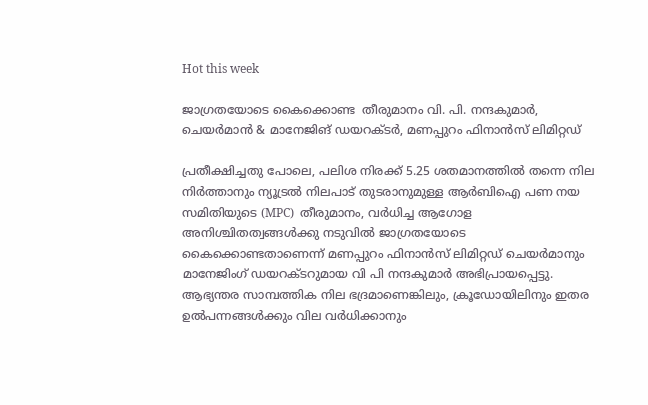Hot this week

ജാഗ്രതയോടെ കൈക്കൊണ്ട  തീരുമാനം വി. പി. നന്ദകുമാർ, ചെയർമാൻ & മാനേജിങ് ഡയറക്ടർ, മണപ്പുറം ഫിനാൻസ് ലിമിറ്റഡ്

പ്രതീക്ഷിച്ചതു പോലെ, പലിശ നിരക്ക് 5.25 ശതമാനത്തില്‍ തന്നെ നില നിര്‍ത്താനും ന്യൂട്രല്‍ നിലപാട് തുടരാനുമുള്ള ആര്‍ബിഐ പണ നയ സമിതിയുടെ (MPC)  തീരുമാനം, വര്‍ധിച്ച ആഗോള അനിശ്ചിതത്വങ്ങള്‍ക്കു നടുവില്‍ ജാഗ്രതയോടെ  കൈക്കൊണ്ടതാണെന്ന് മണപ്പുറം ഫിനാന്‍സ് ലിമിറ്റഡ് ചെയര്‍മാനും മാനേജിംഗ് ഡയറക്ടറുമായ വി പി നന്ദകുമാര്‍ അഭിപ്രായപ്പെട്ടു. ആഭ്യന്തര സാമ്പത്തിക നില ഭദ്രമാണെങ്കിലും, ക്രൂഡോയിലിനും ഇതര ഉല്‍പന്നങ്ങള്‍ക്കും വില വര്‍ധിക്കാനും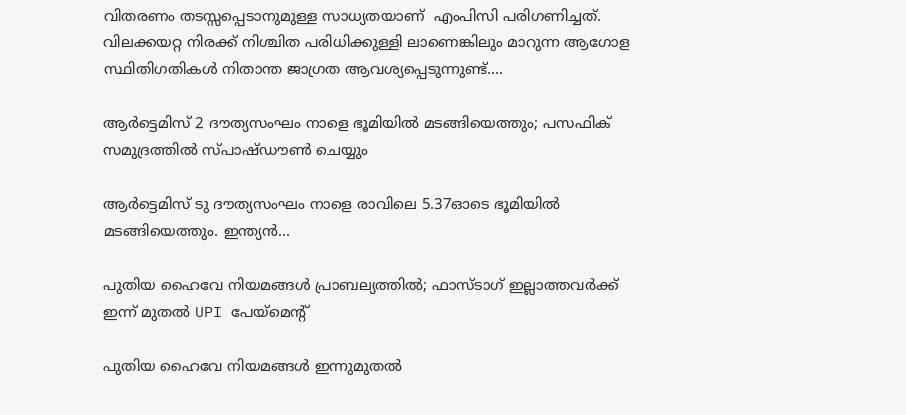വിതരണം തടസ്സപ്പെടാനുമുള്ള സാധ്യതയാണ്  എംപിസി പരിഗണിച്ചത്. വിലക്കയറ്റ നിരക്ക് നിശ്ചിത പരിധിക്കുള്ളി ലാണെങ്കിലും മാറുന്ന ആഗോള സ്ഥിതിഗതികള്‍ നിതാന്ത ജാഗ്രത ആവശ്യപ്പെടുന്നുണ്ട്....

ആർട്ടെമിസ് 2 ദൗത്യസംഘം നാളെ ഭൂമിയിൽ മടങ്ങിയെത്തും; പസഫിക് സമുദ്രത്തിൽ സ്പാഷ്ഡൗൺ ചെയ്യും

ആർട്ടെമിസ് ടു ദൗത്യസംഘം നാളെ രാവിലെ 5.37ഓടെ ഭൂമിയിൽ മടങ്ങിയെത്തും. ഇന്ത്യൻ...

പുതിയ ഹൈവേ നിയമങ്ങൾ പ്രാബല്യത്തിൽ; ഫാസ്ടാഗ് ഇല്ലാത്തവർക്ക് ഇന്ന് മുതൽ UPI പേയ്മെന്റ്

പുതിയ ഹൈവേ നിയമങ്ങൾ ഇന്നുമുതൽ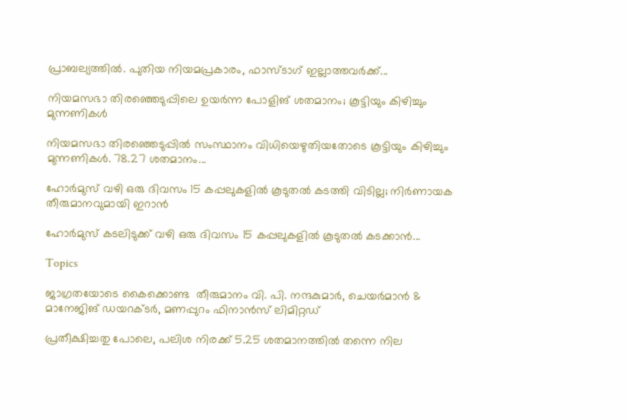പ്രാബല്യത്തിൽ. പുതിയ നിയമപ്രകാരം, ഫാസ്ടാഗ് ഇല്ലാത്തവർക്ക്...

നിയമസഭാ തിരഞ്ഞെടുപ്പിലെ ഉയർന്ന പോളിങ് ശതമാനം; കൂട്ടിയും കിഴിച്ചും മുന്നണികൾ

നിയമസഭാ തിരഞ്ഞെടുപ്പിൽ സംസ്ഥാനം വിധിയെഴുതിയതോടെ കൂട്ടിയും കിഴിച്ചും മുന്നണികൾ. 78.27 ശതമാനം...

ഹോർമുസ് വഴി ഒരു ദിവസം 15 കപ്പലുകളിൽ കൂടുതൽ കടത്തി വിടില്ല; നിർണായക തീരുമാനവുമായി ഇറാൻ

ഹോർമുസ് കടലിടുക്ക് വഴി ഒരു ദിവസം 15 കപ്പലുകളിൽ കൂടുതൽ കടക്കാൻ...

Topics

ജാഗ്രതയോടെ കൈക്കൊണ്ട  തീരുമാനം വി. പി. നന്ദകുമാർ, ചെയർമാൻ & മാനേജിങ് ഡയറക്ടർ, മണപ്പുറം ഫിനാൻസ് ലിമിറ്റഡ്

പ്രതീക്ഷിച്ചതു പോലെ, പലിശ നിരക്ക് 5.25 ശതമാനത്തില്‍ തന്നെ നില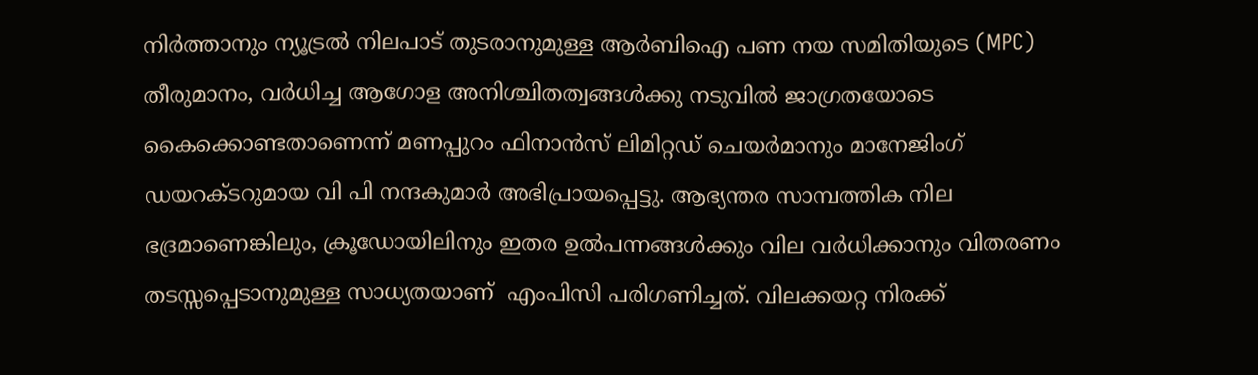നിര്‍ത്താനും ന്യൂട്രല്‍ നിലപാട് തുടരാനുമുള്ള ആര്‍ബിഐ പണ നയ സമിതിയുടെ (MPC)  തീരുമാനം, വര്‍ധിച്ച ആഗോള അനിശ്ചിതത്വങ്ങള്‍ക്കു നടുവില്‍ ജാഗ്രതയോടെ  കൈക്കൊണ്ടതാണെന്ന് മണപ്പുറം ഫിനാന്‍സ് ലിമിറ്റഡ് ചെയര്‍മാനും മാനേജിംഗ് ഡയറക്ടറുമായ വി പി നന്ദകുമാര്‍ അഭിപ്രായപ്പെട്ടു. ആഭ്യന്തര സാമ്പത്തിക നില ഭദ്രമാണെങ്കിലും, ക്രൂഡോയിലിനും ഇതര ഉല്‍പന്നങ്ങള്‍ക്കും വില വര്‍ധിക്കാനും വിതരണം തടസ്സപ്പെടാനുമുള്ള സാധ്യതയാണ്  എംപിസി പരിഗണിച്ചത്. വിലക്കയറ്റ നിരക്ക്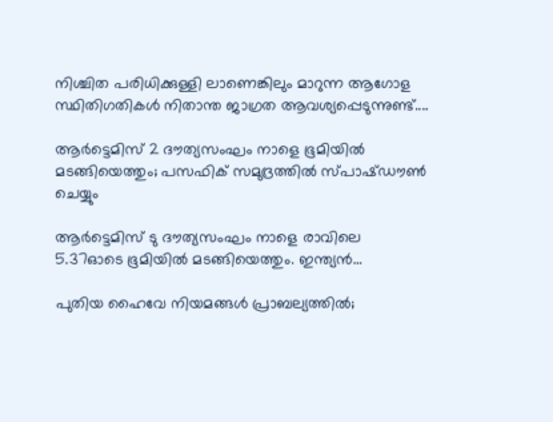നിശ്ചിത പരിധിക്കുള്ളി ലാണെങ്കിലും മാറുന്ന ആഗോള സ്ഥിതിഗതികള്‍ നിതാന്ത ജാഗ്രത ആവശ്യപ്പെടുന്നുണ്ട്....

ആർട്ടെമിസ് 2 ദൗത്യസംഘം നാളെ ഭൂമിയിൽ മടങ്ങിയെത്തും; പസഫിക് സമുദ്രത്തിൽ സ്പാഷ്ഡൗൺ ചെയ്യും

ആർട്ടെമിസ് ടു ദൗത്യസംഘം നാളെ രാവിലെ 5.37ഓടെ ഭൂമിയിൽ മടങ്ങിയെത്തും. ഇന്ത്യൻ...

പുതിയ ഹൈവേ നിയമങ്ങൾ പ്രാബല്യത്തിൽ;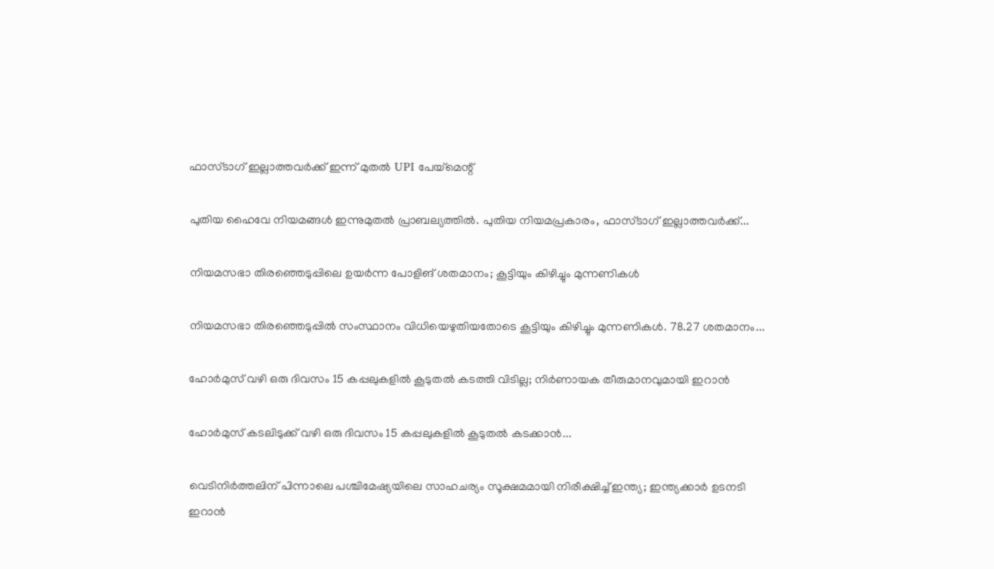ഫാസ്ടാഗ് ഇല്ലാത്തവർക്ക് ഇന്ന് മുതൽ UPI പേയ്മെന്റ്

പുതിയ ഹൈവേ നിയമങ്ങൾ ഇന്നുമുതൽ പ്രാബല്യത്തിൽ. പുതിയ നിയമപ്രകാരം, ഫാസ്ടാഗ് ഇല്ലാത്തവർക്ക്...

നിയമസഭാ തിരഞ്ഞെടുപ്പിലെ ഉയർന്ന പോളിങ് ശതമാനം; കൂട്ടിയും കിഴിച്ചും മുന്നണികൾ

നിയമസഭാ തിരഞ്ഞെടുപ്പിൽ സംസ്ഥാനം വിധിയെഴുതിയതോടെ കൂട്ടിയും കിഴിച്ചും മുന്നണികൾ. 78.27 ശതമാനം...

ഹോർമുസ് വഴി ഒരു ദിവസം 15 കപ്പലുകളിൽ കൂടുതൽ കടത്തി വിടില്ല; നിർണായക തീരുമാനവുമായി ഇറാൻ

ഹോർമുസ് കടലിടുക്ക് വഴി ഒരു ദിവസം 15 കപ്പലുകളിൽ കൂടുതൽ കടക്കാൻ...

വെടിനിര്‍ത്തലിന് പിന്നാലെ പശ്ചിമേഷ്യയിലെ സാഹചര്യം സൂക്ഷമമായി നിരീക്ഷിച്ച് ഇന്ത്യ; ഇന്ത്യക്കാര്‍ ഉടനടി ഇറാന്‍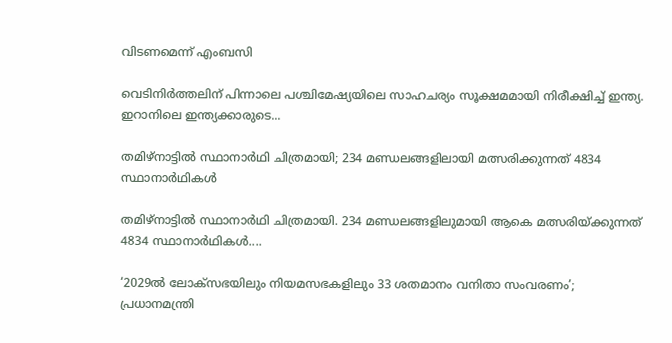വിടണമെന്ന് എംബസി

വെടിനിര്‍ത്തലിന് പിന്നാലെ പശ്ചിമേഷ്യയിലെ സാഹചര്യം സൂക്ഷമമായി നിരീക്ഷിച്ച് ഇന്ത്യ. ഇറാനിലെ ഇന്ത്യക്കാരുടെ...

തമിഴ്‌നാട്ടില്‍ സ്ഥാനാര്‍ഥി ചിത്രമായി; 234 മണ്ഡലങ്ങളിലായി മത്സരിക്കുന്നത് 4834 സ്ഥാനാര്‍ഥികള്‍

തമിഴ്‌നാട്ടില്‍ സ്ഥാനാര്‍ഥി ചിത്രമായി. 234 മണ്ഡലങ്ങളിലുമായി ആകെ മത്സരിയ്ക്കുന്നത് 4834 സ്ഥാനാര്‍ഥികള്‍....

‘2029ൽ ലോക്സഭയിലും നിയമസഭകളിലും 33 ശതമാനം വനിതാ സംവരണം’; പ്രധാനമന്ത്രി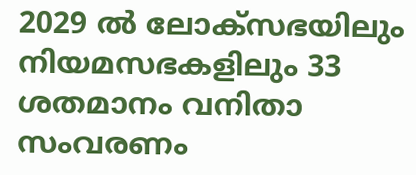2029 ൽ ലോക്സഭയിലും നിയമസഭകളിലും 33 ശതമാനം വനിതാ സംവരണം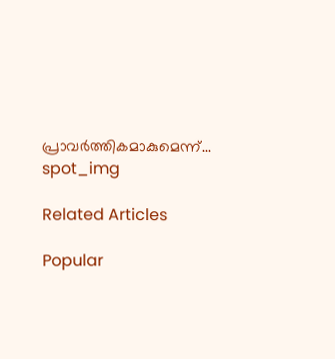പ്രാവർത്തികമാകുമെന്ന്...
spot_img

Related Articles

Popular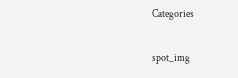Categories

spot_img